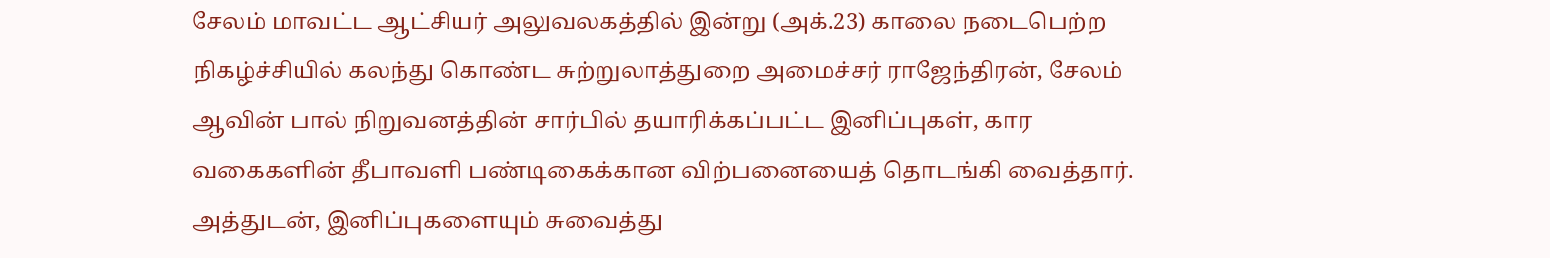சேலம் மாவட்ட ஆட்சியர் அலுவலகத்தில் இன்று (அக்.23) காலை நடைபெற்ற நிகழ்ச்சியில் கலந்து கொண்ட சுற்றுலாத்துறை அமைச்சர் ராஜேந்திரன், சேலம் ஆவின் பால் நிறுவனத்தின் சார்பில் தயாரிக்கப்பட்ட இனிப்புகள், கார வகைகளின் தீபாவளி பண்டிகைக்கான விற்பனையைத் தொடங்கி வைத்தார். அத்துடன், இனிப்புகளையும் சுவைத்து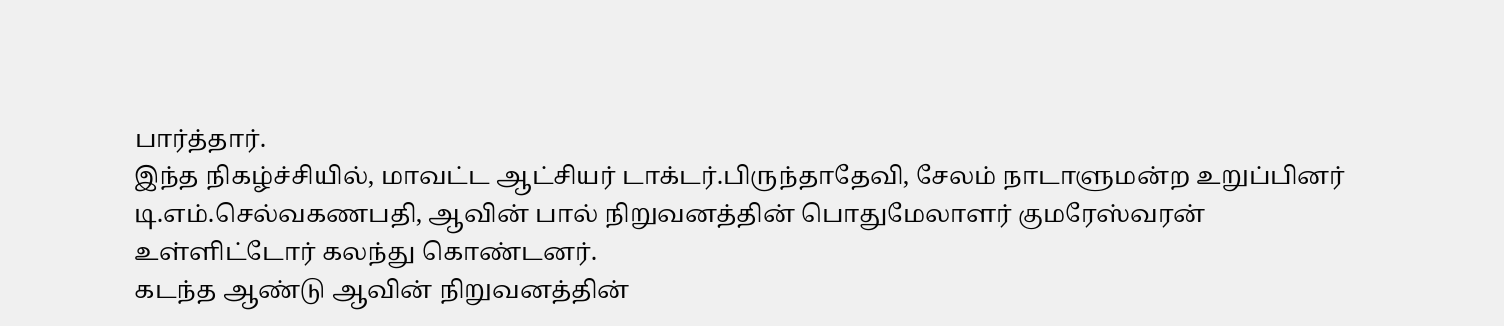பார்த்தார்.
இந்த நிகழ்ச்சியில், மாவட்ட ஆட்சியர் டாக்டர்.பிருந்தாதேவி, சேலம் நாடாளுமன்ற உறுப்பினர் டி.எம்.செல்வகணபதி, ஆவின் பால் நிறுவனத்தின் பொதுமேலாளர் குமரேஸ்வரன் உள்ளிட்டோர் கலந்து கொண்டனர்.
கடந்த ஆண்டு ஆவின் நிறுவனத்தின்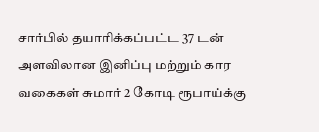சார்பில் தயாரிக்கப்பட்ட 37 டன் அளவிலான இனிப்பு மற்றும் கார வகைகள் சுமார் 2 கோடி ரூபாய்க்கு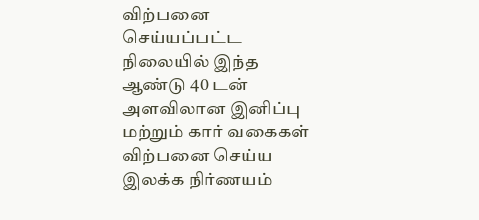விற்பனை செய்யப்பட்ட நிலையில் இந்த ஆண்டு 40 டன் அளவிலான இனிப்பு மற்றும் கார் வகைகள் விற்பனை செய்ய இலக்க நிர்ணயம்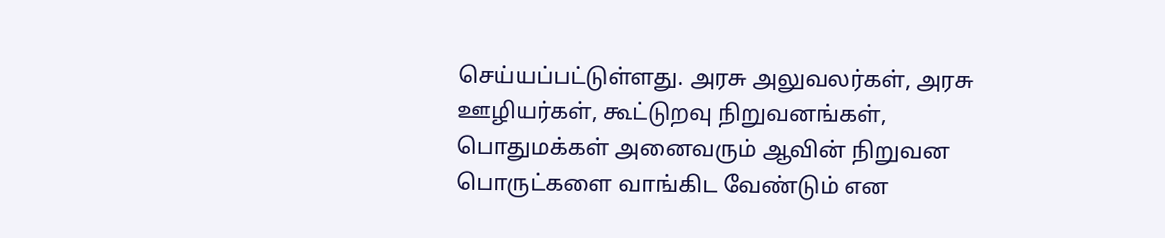செய்யப்பட்டுள்ளது. அரசு அலுவலர்கள், அரசு ஊழியர்கள், கூட்டுறவு நிறுவனங்கள், பொதுமக்கள் அனைவரும் ஆவின் நிறுவன பொருட்களை வாங்கிட வேண்டும் என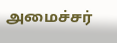அமைச்சர்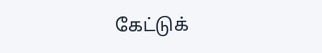கேட்டுக்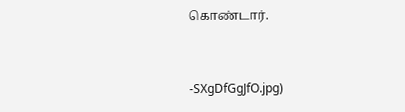கொண்டார்.


-SXgDfGgJfO.jpg)